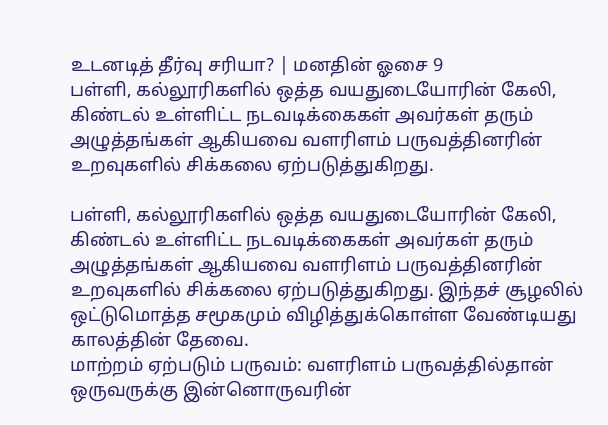உடனடித் தீர்வு சரியா? | மனதின் ஓசை 9
பள்ளி, கல்லூரிகளில் ஒத்த வயதுடையோரின் கேலி, கிண்டல் உள்ளிட்ட நடவடிக்கைகள் அவர்கள் தரும் அழுத்தங்கள் ஆகியவை வளரிளம் பருவத்தினரின் உறவுகளில் சிக்கலை ஏற்படுத்துகிறது.

பள்ளி, கல்லூரிகளில் ஒத்த வயதுடையோரின் கேலி, கிண்டல் உள்ளிட்ட நடவடிக்கைகள் அவர்கள் தரும் அழுத்தங்கள் ஆகியவை வளரிளம் பருவத்தினரின் உறவுகளில் சிக்கலை ஏற்படுத்துகிறது. இந்தச் சூழலில் ஒட்டுமொத்த சமூகமும் விழித்துக்கொள்ள வேண்டியது காலத்தின் தேவை.
மாற்றம் ஏற்படும் பருவம்: வளரிளம் பருவத்தில்தான் ஒருவருக்கு இன்னொருவரின்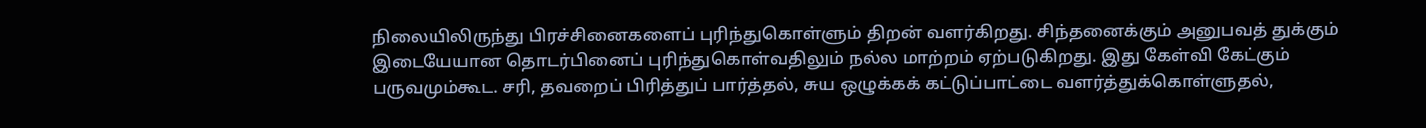நிலையிலிருந்து பிரச்சினைகளைப் புரிந்துகொள்ளும் திறன் வளர்கிறது. சிந்தனைக்கும் அனுபவத் துக்கும் இடையேயான தொடர்பினைப் புரிந்துகொள்வதிலும் நல்ல மாற்றம் ஏற்படுகிறது. இது கேள்வி கேட்கும் பருவமும்கூட. சரி, தவறைப் பிரித்துப் பார்த்தல், சுய ஒழுக்கக் கட்டுப்பாட்டை வளர்த்துக்கொள்ளுதல்,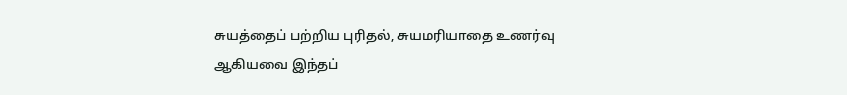சுயத்தைப் பற்றிய புரிதல், சுயமரியாதை உணர்வு ஆகியவை இந்தப்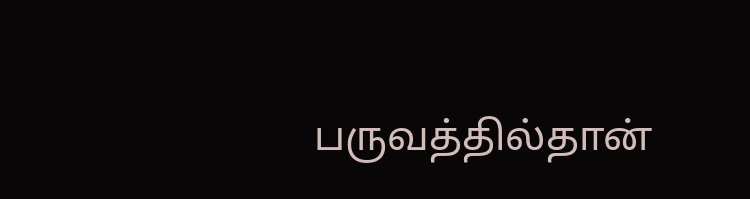பருவத்தில்தான்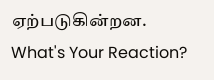ஏற்படுகின்றன.
What's Your Reaction?